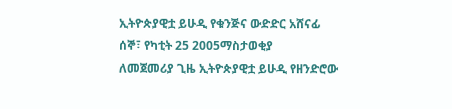ኢትዮጵያዊቷ ይሁዲ የቁንጅና ውድድር አሸናፊ
ሰኞ፣ የካቲት 25 2005ማስታወቂያ
ለመጀመሪያ ጊዜ ኢትዮጵያዊቷ ይሁዲ የዘንድሮው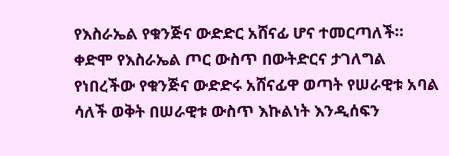የእስራኤል የቁንጅና ውድድር አሸናፊ ሆና ተመርጣለች። ቀድሞ የእስራኤል ጦር ውስጥ በውትድርና ታገለግል የነበረችው የቁንጅና ውድድሩ አሸናፊዋ ወጣት የሠራዊቱ አባል ሳለች ወቅት በሠራዊቱ ውስጥ እኩልነት እንዲሰፍን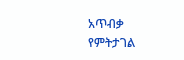አጥብቃ የምትታገል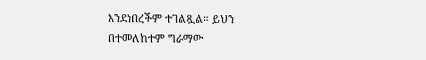እንደነበረችም ተገልጿል። ይህን በተመለከተም ግራማው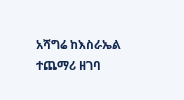አሻግሬ ከእስራኤል ተጨማሪ ዘገባ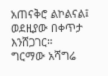አጠናቅሮ ልኮልናል፤ ወደዚያው በቀጥታ እንሸጋገር።
ግርማው አሻግሬ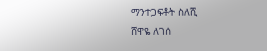ማንተጋፍቶት ስለሺ
ሸዋዬ ለገሰ